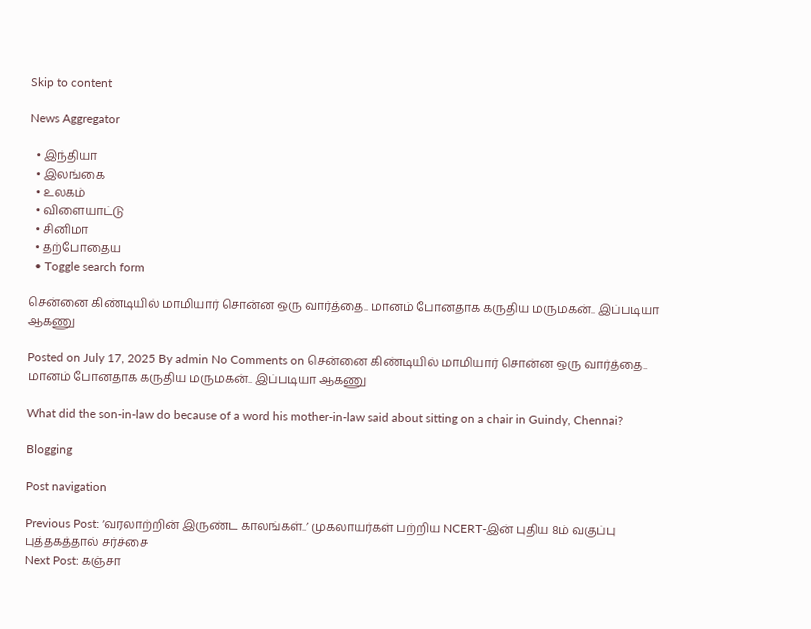Skip to content

News Aggregator

  • இந்தியா
  • இலங்கை
  • உலகம்
  • விளையாட்டு
  • சினிமா
  • தற்போதைய
  • Toggle search form

சென்னை கிண்டியில் மாமியார் சொன்ன ஒரு வார்த்தை.. மானம் போனதாக கருதிய மருமகன்.. இப்படியா ஆகணு

Posted on July 17, 2025 By admin No Comments on சென்னை கிண்டியில் மாமியார் சொன்ன ஒரு வார்த்தை.. மானம் போனதாக கருதிய மருமகன்.. இப்படியா ஆகணு

What did the son-in-law do because of a word his mother-in-law said about sitting on a chair in Guindy, Chennai?

Blogging

Post navigation

Previous Post: ‘வரலாற்றின் இருண்ட காலங்கள்..’ முகலாயர்கள் பற்றிய NCERT-இன் புதிய 8ம் வகுப்பு புத்தகத்தால் சர்ச்சை
Next Post: கஞ்சா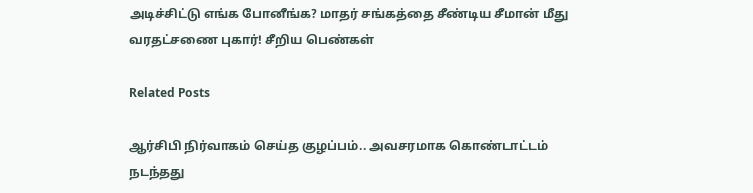அடிச்சிட்டு எங்க போனீங்க? மாதர் சங்கத்தை சீண்டிய சீமான் மீது வரதட்சணை புகார்! சீறிய பெண்கள்

Related Posts

ஆர்சிபி நிர்வாகம் செய்த குழப்பம்.. அவசரமாக கொண்டாட்டம் நடந்தது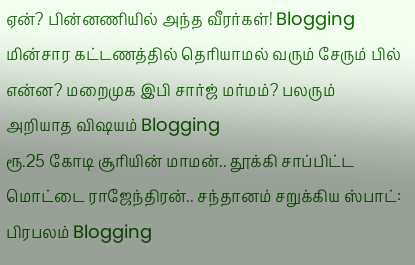ஏன்? பின்னணியில் அந்த வீரர்கள்! Blogging
மின்சார கட்டணத்தில் தெரியாமல் வரும் சேரும் பில் என்ன? மறைமுக இபி சார்ஜ் மர்மம்? பலரும் அறியாத விஷயம் Blogging
ரூ.25 கோடி சூரியின் மாமன்.. தூக்கி சாப்பிட்ட மொட்டை ராஜேந்திரன்.. சந்தானம் சறுக்கிய ஸ்பாட்: பிரபலம் Blogging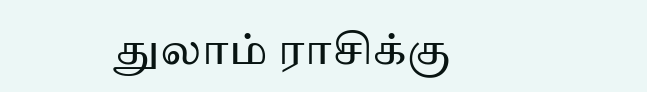துலாம் ராசிக்கு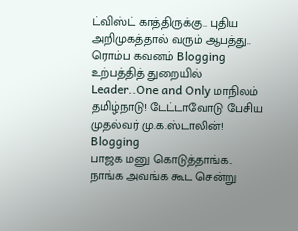ட்விஸ்ட் காத்திருக்கு.. புதிய அறிமுகத்தால் வரும் ஆபத்து.. ரொம்ப கவனம் Blogging
உற்பத்தித் துறையில் Leader..One and Only மாநிலம் தமிழ்நாடு! டேட்டாவோடு பேசிய முதல்வர் மு.க.ஸ்டாலின்! Blogging
பாஜக மனு கொடுத்தாங்க.. நாங்க அவங்க கூட சென்று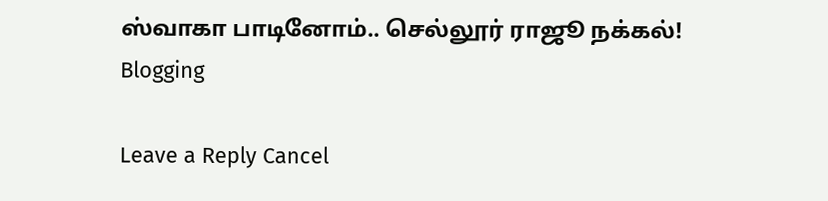ஸ்வாகா பாடினோம்.. செல்லூர் ராஜூ நக்கல்! Blogging

Leave a Reply Cancel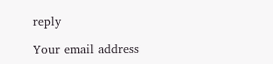reply

Your email address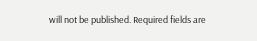will not be published. Required fields are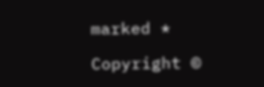marked *

Copyright ©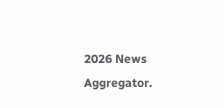2026 News Aggregator.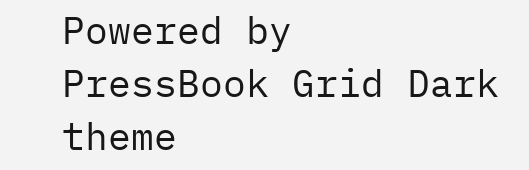Powered by PressBook Grid Dark theme